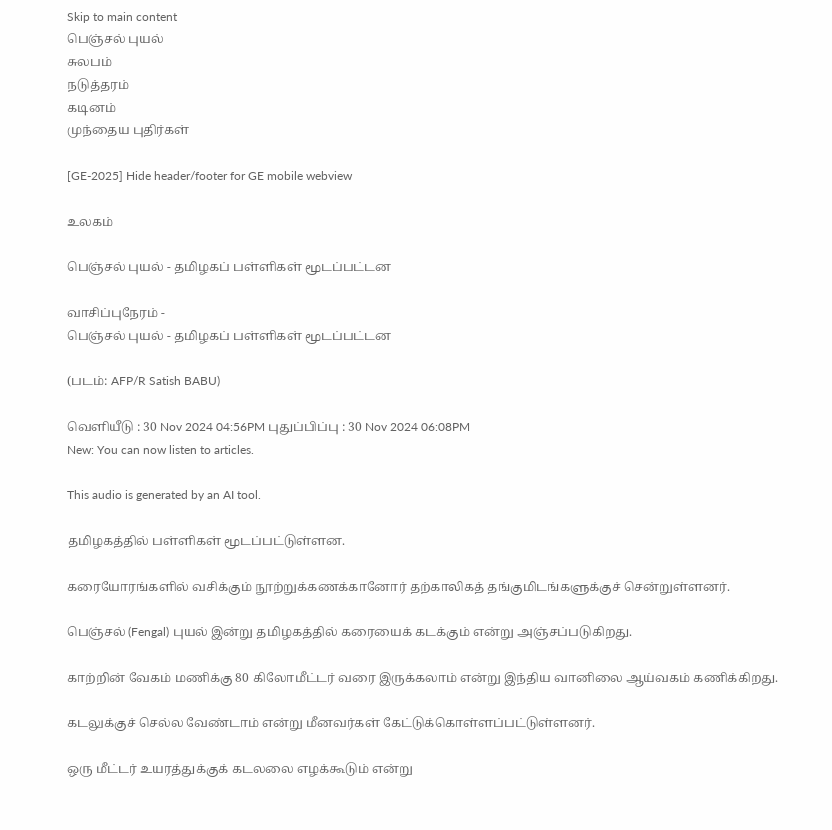Skip to main content
பெஞ்சல் புயல்
சுலபம்
நடுத்தரம்
கடினம்
முந்தைய புதிர்கள்

[GE-2025] Hide header/footer for GE mobile webview

உலகம்

பெஞ்சல் புயல் - தமிழகப் பள்ளிகள் மூடப்பட்டன

வாசிப்புநேரம் -
பெஞ்சல் புயல் - தமிழகப் பள்ளிகள் மூடப்பட்டன

(படம்: AFP/R Satish BABU)

வெளியீடு : 30 Nov 2024 04:56PM புதுப்பிப்பு : 30 Nov 2024 06:08PM
New: You can now listen to articles.

This audio is generated by an AI tool.

தமிழகத்தில் பள்ளிகள் மூடப்பட்டுள்ளன.

கரையோரங்களில் வசிக்கும் நூற்றுக்கணக்கானோர் தற்காலிகத் தங்குமிடங்களுக்குச் சென்றுள்ளனர்.

பெஞ்சல் (Fengal) புயல் இன்று தமிழகத்தில் கரையைக் கடக்கும் என்று அஞ்சப்படுகிறது.

காற்றின் வேகம் மணிக்கு 80 கிலோமீட்டர் வரை இருக்கலாம் என்று இந்திய வானிலை ஆய்வகம் கணிக்கிறது.

கடலுக்குச் செல்ல வேண்டாம் என்று மீனவர்கள் கேட்டுக்கொள்ளப்பட்டுள்ளனர்.

ஒரு மீட்டர் உயரத்துக்குக் கடலலை எழக்கூடும் என்று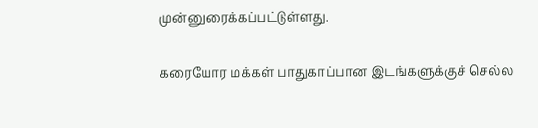முன்னுரைக்கப்பட்டுள்ளது.

கரையோர மக்கள் பாதுகாப்பான இடங்களுக்குச் செல்ல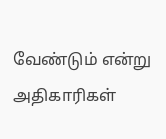வேண்டும் என்று அதிகாரிகள்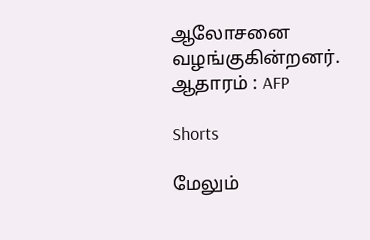ஆலோசனை வழங்குகின்றனர்.
ஆதாரம் : AFP

Shorts

மேலும்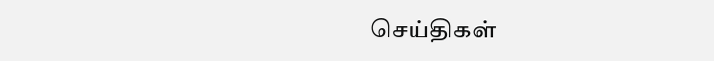செய்திகள்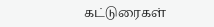கட்டுரைகள்